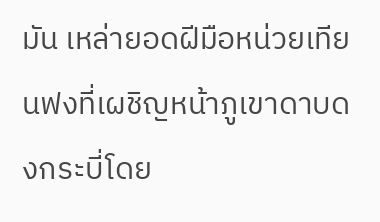มัน เหล่ายอดฝีมือหน่วยเทียนฟงที่เผชิญหน้าภูเขาดาบดงกระบี่โดย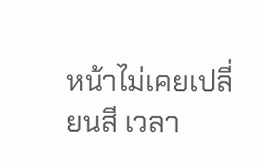หน้าไม่เคยเปลี่ยนสี เวลา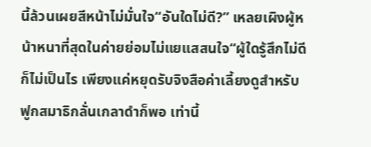นี้ล้วนเผยสีหน้าไม่มั่นใจ“อันใดไม่ดี?” เหลยเผิงผู้หน้าหนาที่สุดในค่ายย่อมไม่แยแสสนใจ“ผู้ใดรู้สึกไม่ดีก็ไม่เป็นไร เพียงแค่หยุดรับจิงสือค่าเลี้ยงดูสำหรับฟูกสมาธิกลั่นเกลาดำก็พอ เท่านี้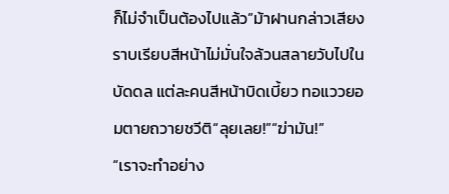ก็ไม่จำเป็นต้องไปแล้ว”ม้าฝานกล่าวเสียงราบเรียบสีหน้าไม่มั่นใจล้วนสลายวับไปในบัดดล แต่ละคนสีหน้าบิดเบี้ยว ทอแววยอมตายถวายชวีติ“ลุยเลย!”“ฆ่ามัน!”
“เราจะทำอย่าง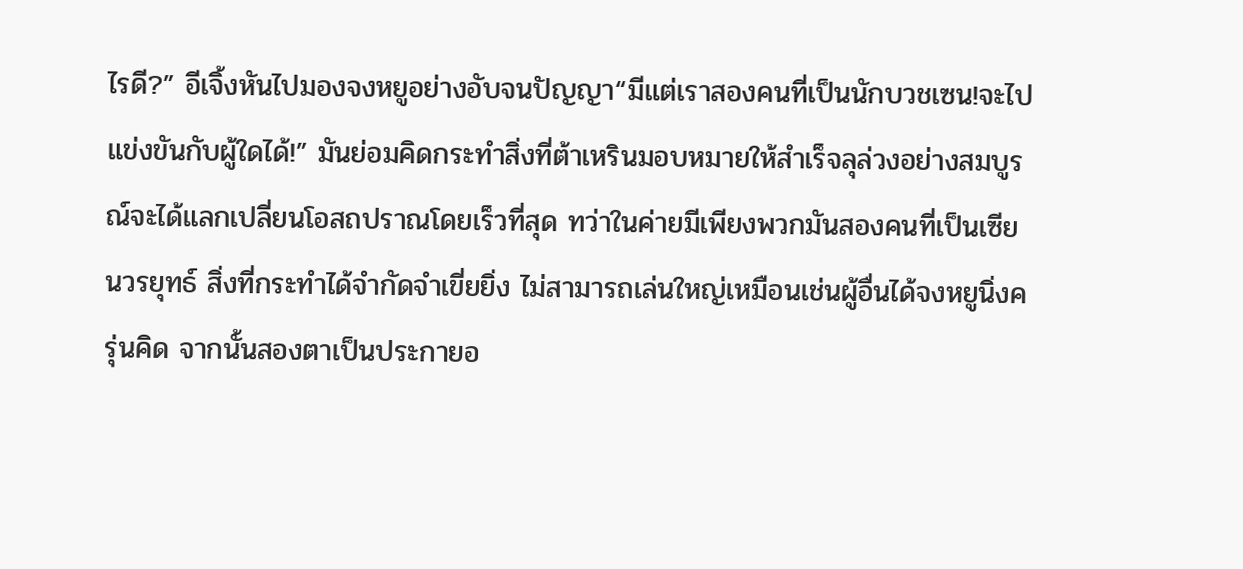ไรดี?” อีเจิ้งหันไปมองจงหยูอย่างอับจนปัญญา“มีแต่เราสองคนที่เป็นนักบวชเซน!จะไปแข่งขันกับผู้ใดได้!” มันย่อมคิดกระทำสิ่งที่ต้าเหรินมอบหมายให้สำเร็จลุล่วงอย่างสมบูรณ์จะได้แลกเปลี่ยนโอสถปราณโดยเร็วที่สุด ทว่าในค่ายมีเพียงพวกมันสองคนที่เป็นเซียนวรยุทธ์ สิ่งที่กระทำได้จำกัดจำเขี่ยยิ่ง ไม่สามารถเล่นใหญ่เหมือนเช่นผู้อื่นได้จงหยูนิ่งครุ่นคิด จากนั้นสองตาเป็นประกายอ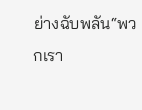ย่างฉับพลัน“พวกเรา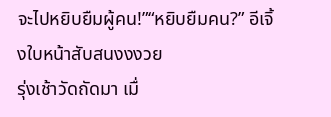จะไปหยิบยืมผู้คน!”“หยิบยืมคน?” อีเจิ้งใบหน้าสับสนงงงวย
รุ่งเช้าวัดถัดมา เมื่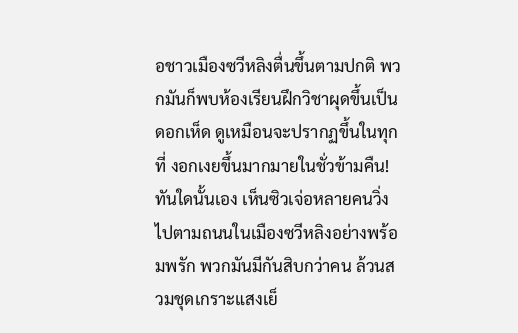อชาวเมืองซวีหลิงตื่นขึ้นตามปกติ พวกมันก็พบห้องเรียนฝึกวิชาผุดขึ้นเป็นดอกเห็ด ดูเหมือนจะปรากฏขึ้นในทุกที่ งอกเงยขึ้นมากมายในชั่วข้ามคืน!ทันใดนั้นเอง เห็นซิวเจ่อหลายคนวิ่งไปตามถนนในเมืองซวีหลิงอย่างพร้อมพรัก พวกมันมีกันสิบกว่าคน ล้วนสวมชุดเกราะแสงเย็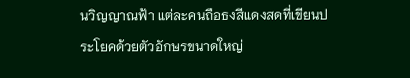นวิญญาณฟ้า แต่ละคนถือธงสีแดงสดที่เขียนประโยคด้วยตัวอักษรขนาดใหญ่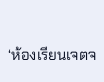‘ห้องเรียนเจตจ